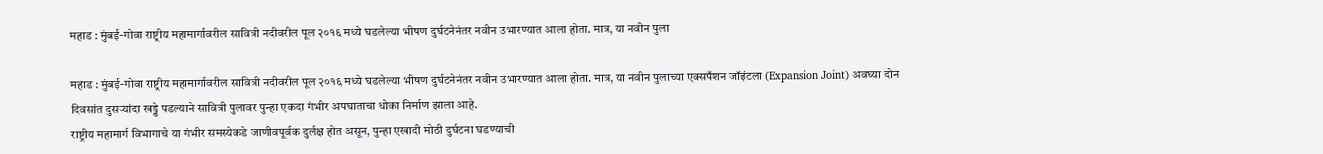महाड : मुंबई-गोवा राष्ट्रीय महामार्गावरील सावित्री नदीवरील पूल २०१६ मध्ये घडलेल्या भीषण दुर्घटनेनंतर नवीन उभारण्यात आला होता. मात्र, या नवीन पुला

महाड : मुंबई-गोवा राष्ट्रीय महामार्गावरील सावित्री नदीवरील पूल २०१६ मध्ये घडलेल्या भीषण दुर्घटनेनंतर नवीन उभारण्यात आला होता. मात्र, या नवीन पुलाच्या एक्सपँशन जॉइंटला (Expansion Joint) अवघ्या दोन दिवसांत दुसऱ्यांदा खड्डे पडल्याने सावित्री पुलावर पुन्हा एकदा गंभीर अपघाताचा धोका निर्माण झाला आहे.
राष्ट्रीय महामार्ग विभागाचे या गंभीर समस्येकडे जाणीवपूर्वक दुर्लक्ष होत असून, पुन्हा एखादी मोठी दुर्घटना घडण्याची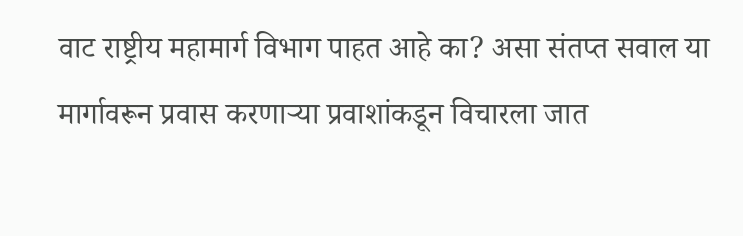वाट राष्ट्रीय महामार्ग विभाग पाहत आहे का? असा संतप्त सवाल या मार्गावरून प्रवास करणाऱ्या प्रवाशांकडून विचारला जात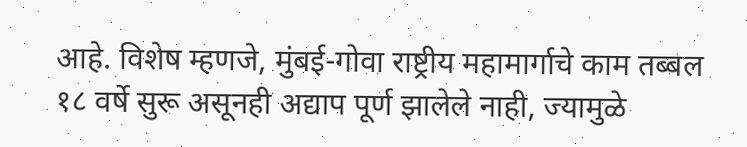आहे. विशेष म्हणजे, मुंबई-गोवा राष्ट्रीय महामार्गाचे काम तब्बल १८ वर्षे सुरू असूनही अद्याप पूर्ण झालेले नाही, ज्यामुळे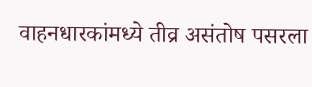वाहनधारकांमध्ये तीव्र असंतोष पसरला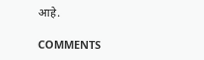आहे.

COMMENTS